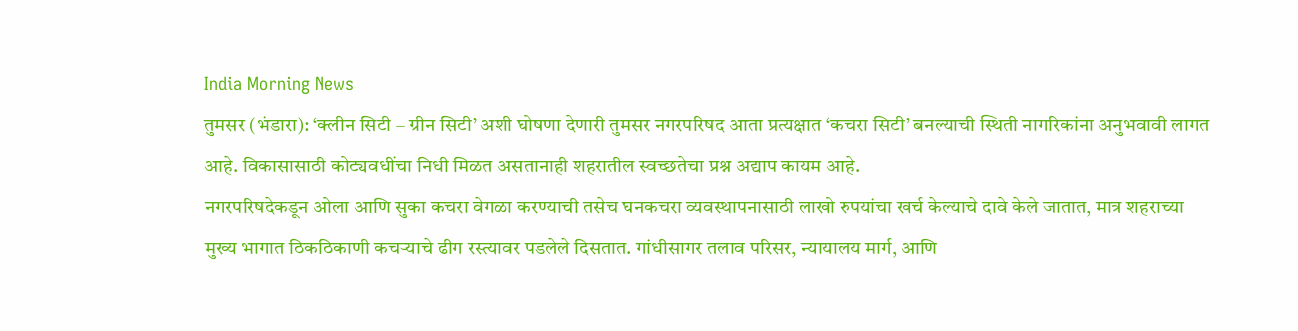India Morning News
तुमसर (भंडारा): ‘क्लीन सिटी – ग्रीन सिटी’ अशी घोषणा देणारी तुमसर नगरपरिषद आता प्रत्यक्षात ‘कचरा सिटी’ बनल्याची स्थिती नागरिकांना अनुभवावी लागत आहे. विकासासाठी कोट्यवधींचा निधी मिळत असतानाही शहरातील स्वच्छतेचा प्रश्न अद्याप कायम आहे.
नगरपरिषदेकडून ओला आणि सुका कचरा वेगळा करण्याची तसेच घनकचरा व्यवस्थापनासाठी लाखो रुपयांचा खर्च केल्याचे दावे केले जातात, मात्र शहराच्या मुख्य भागात ठिकठिकाणी कचऱ्याचे ढीग रस्त्यावर पडलेले दिसतात. गांधीसागर तलाव परिसर, न्यायालय मार्ग, आणि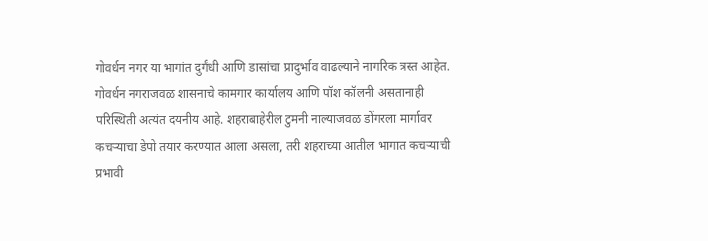गोवर्धन नगर या भागांत दुर्गंधी आणि डासांचा प्रादुर्भाव वाढल्याने नागरिक त्रस्त आहेत.
गोवर्धन नगराजवळ शासनाचे कामगार कार्यालय आणि पॉश कॉलनी असतानाही परिस्थिती अत्यंत दयनीय आहे. शहराबाहेरील टुमनी नाल्याजवळ डोंगरला मार्गावर कचऱ्याचा डेपो तयार करण्यात आला असला, तरी शहराच्या आतील भागात कचऱ्याची प्रभावी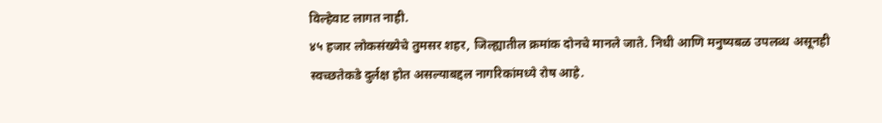विल्हेवाट लागत नाही.
४५ हजार लोकसंख्येचे तुमसर शहर, जिल्ह्यातील क्रमांक दोनचे मानले जाते. निधी आणि मनुष्यबळ उपलब्ध असूनही स्वच्छतेकडे दुर्लक्ष होत असल्याबद्दल नागरिकांमध्ये रोष आहे.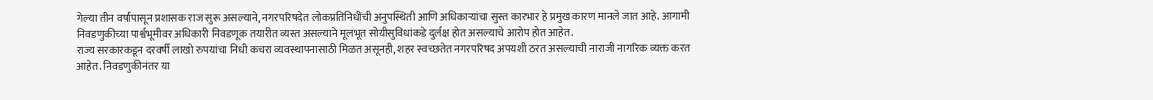गेल्या तीन वर्षांपासून प्रशासक राज सुरू असल्याने, नगरपरिषदेत लोकप्रतिनिधींची अनुपस्थिती आणि अधिकाऱ्यांचा सुस्त कारभार हे प्रमुख कारण मानले जात आहे. आगामी निवडणुकीच्या पार्श्वभूमीवर अधिकारी निवडणूक तयारीत व्यस्त असल्याने मूलभूत सोयीसुविधांकडे दुर्लक्ष होत असल्याचे आरोप होत आहेत.
राज्य सरकारकडून दरवर्षी लाखो रुपयांचा निधी कचरा व्यवस्थापनासाठी मिळत असूनही, शहर स्वच्छतेत नगरपरिषद अपयशी ठरत असल्याची नाराजी नागरिक व्यक्त करत आहेत. निवडणुकीनंतर या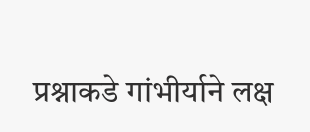प्रश्नाकडे गांभीर्याने लक्ष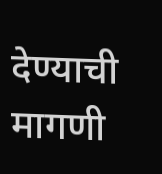देण्याची मागणी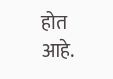होत आहे.